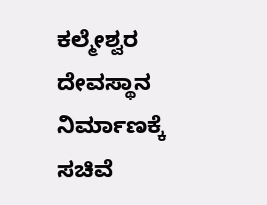ಕಲ್ಮೇಶ್ವರ ದೇವಸ್ಥಾನ ನಿರ್ಮಾಣಕ್ಕೆ ಸಚಿವೆ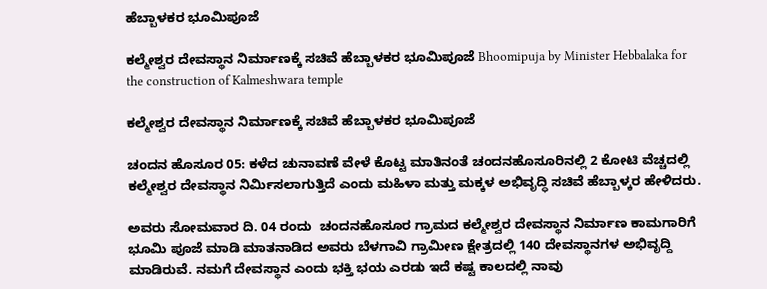ಹೆಬ್ಬಾಳಕರ ಭೂಮಿಪೂಜೆ

ಕಲ್ಮೇಶ್ವರ ದೇವಸ್ಥಾನ ನಿರ್ಮಾಣಕ್ಕೆ ಸಚಿವೆ ಹೆಬ್ಬಾಳಕರ ಭೂಮಿಪೂಜೆ Bhoomipuja by Minister Hebbalaka for the construction of Kalmeshwara temple

ಕಲ್ಮೇಶ್ವರ ದೇವಸ್ಥಾನ ನಿರ್ಮಾಣಕ್ಕೆ ಸಚಿವೆ ಹೆಬ್ಬಾಳಕರ ಭೂಮಿಪೂಜೆ

ಚಂದನ ಹೊಸೂರ 05: ಕಳೆದ ಚುನಾವಣೆ ವೇಳೆ ಕೊಟ್ಟ ಮಾತಿನಂತೆ ಚಂದನಹೊಸೂರಿನಲ್ಲಿ 2 ಕೋಟಿ ವೆಚ್ಚದಲ್ಲಿ ಕಲ್ಮೇಶ್ವರ ದೇವಸ್ಥಾನ ನಿರ್ಮಿಸಲಾಗುತ್ತಿದೆ ಎಂದು ಮಹಿಳಾ ಮತ್ತು ಮಕ್ಕಳ ಅಭಿವೃದ್ಧಿ ಸಚಿವೆ ಹೆಬ್ಬಾಳ್ಕರ ಹೇಳಿದರು.

ಅವರು ಸೋಮವಾರ ದಿ. 04 ರಂದು  ಚಂದನಹೊಸೂರ ಗ್ರಾಮದ ಕಲ್ಮೇಶ್ವರ ದೇವಸ್ಥಾನ ನಿರ್ಮಾಣ ಕಾಮಗಾರಿಗೆ ಭೂಮಿ ಪೂಜೆ ಮಾಡಿ ಮಾತನಾಡಿದ ಅವರು ಬೆಳಗಾವಿ ಗ್ರಾಮೀಣ ಕ್ಷೇತ್ರದಲ್ಲಿ 140 ದೇವಸ್ಥಾನಗಳ ಅಭಿವೃದ್ದಿ  ಮಾಡಿರುವೆ. ನಮಗೆ ದೇವಸ್ಥಾನ ಎಂದು ಭಕ್ತಿ ಭಯ ಎರಡು ಇದೆ ಕಷ್ಟ ಕಾಲದಲ್ಲಿ ನಾವು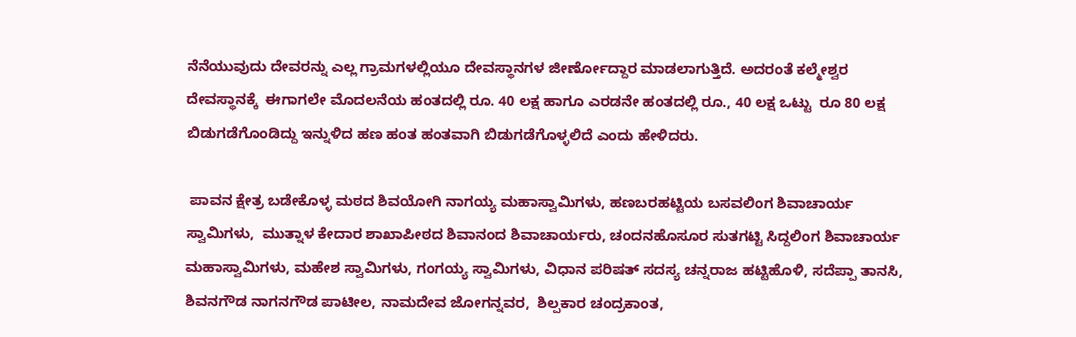ನೆನೆಯುವುದು ದೇವರನ್ನು ಎಲ್ಲ ಗ್ರಾಮಗಳಲ್ಲಿಯೂ ದೇವಸ್ಥಾನಗಳ ಜೀರ್ಣೋದ್ದಾರ ಮಾಡಲಾಗುತ್ತಿದೆ. ಅದರಂತೆ ಕಲ್ಮೇಶ್ವರ ದೇವಸ್ಥಾನಕ್ಕೆ  ಈಗಾಗಲೇ ಮೊದಲನೆಯ ಹಂತದಲ್ಲಿ ರೂ. 40 ಲಕ್ಷ ಹಾಗೂ ಎರಡನೇ ಹಂತದಲ್ಲಿ ರೂ., 40 ಲಕ್ಷ ಒಟ್ಟು  ರೂ 80 ಲಕ್ಷ ಬಿಡುಗಡೆಗೊಂಡಿದ್ದು ಇನ್ನುಳಿದ ಹಣ ಹಂತ ಹಂತವಾಗಿ ಬಿಡುಗಡೆಗೊಳ್ಳಲಿದೆ ಎಂದು ಹೇಳಿದರು.

 ಪಾವನ ಕ್ಷೇತ್ರ ಬಡೇಕೊಳ್ಳ ಮಠದ ಶಿವಯೋಗಿ ನಾಗಯ್ಯ ಮಹಾಸ್ವಾಮಿಗಳು, ಹಣಬರಹಟ್ಟಿಯ ಬಸವಲಿಂಗ ಶಿವಾಚಾರ್ಯ ಸ್ವಾಮಿಗಳು,  ಮುತ್ನಾಳ ಕೇದಾರ ಶಾಖಾಪೀಠದ ಶಿವಾನಂದ ಶಿವಾಚಾರ್ಯರು, ಚಂದನಹೊಸೂರ ಸುತಗಟ್ಟಿ ಸಿದ್ದಲಿಂಗ ಶಿವಾಚಾರ್ಯ ಮಹಾಸ್ವಾಮಿಗಳು, ಮಹೇಶ ಸ್ವಾಮಿಗಳು, ಗಂಗಯ್ಯ ಸ್ವಾಮಿಗಳು, ವಿಧಾನ ಪರಿಷತ್ ಸದಸ್ಯ ಚನ್ನರಾಜ ಹಟ್ಟಿಹೊಳಿ, ಸದೆಪ್ಪಾ ತಾನಸಿ, ಶಿವನಗೌಡ ನಾಗನಗೌಡ ಪಾಟೀಲ, ನಾಮದೇವ ಜೋಗನ್ನವರ,  ಶಿಲ್ಪಕಾರ ಚಂದ್ರಕಾಂತ,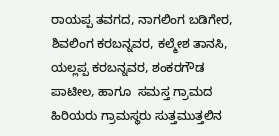ರಾಯಪ್ಪ ತವಗದ, ನಾಗಲಿಂಗ ಬಡಿಗೇರ, ಶಿವಲಿಂಗ ಕರಬನ್ನವರ, ಕಲ್ಮೇಶ ತಾನಸಿ, ಯಲ್ಲಪ್ಪ ಕರಬನ್ನವರ, ಶಂಕರಗೌಡ ಪಾಟೀಲ, ಹಾಗೂ  ಸಮಸ್ತ ಗ್ರಾಮದ ಹಿರಿಯರು ಗ್ರಾಮಸ್ಥರು ಸುತ್ತಮುತ್ತಲಿನ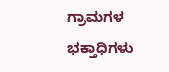ಗ್ರಾಮಗಳ ಭಕ್ತಾಧಿಗಳು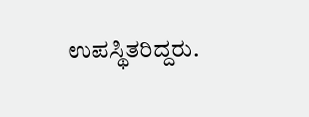ಉಪಸ್ಥಿತರಿದ್ದರು.